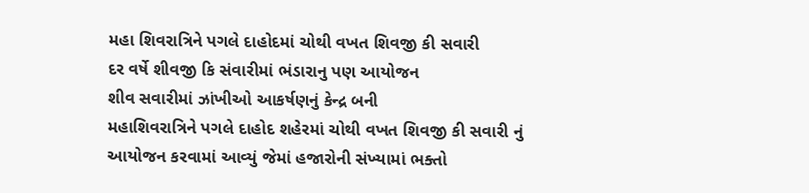મહા શિવરાત્રિને પગલે દાહોદમાં ચોથી વખત શિવજી કી સવારી
દર વર્ષે શીવજી કિ સંવારીમાં ભંડારાનુ પણ આયોજન
શીવ સવારીમાં ઝાંખીઓ આકર્ષણનું કેન્દ્ર બની
મહાશિવરાત્રિને પગલે દાહોદ શહેરમાં ચોથી વખત શિવજી કી સવારી નું આયોજન કરવામાં આવ્યું જેમાં હજારોની સંખ્યામાં ભક્તો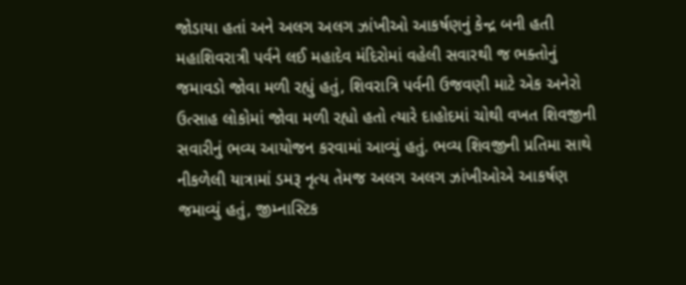જોડાયા હતાં અને અલગ અલગ ઝાંખીઓ આકર્ષણનું કેન્દ્ર બની હતી
મહાશિવરાત્રી પર્વને લઈ મહાદેવ મંદિરોમાં વહેલી સવારથી જ ભક્તોનું જમાવડો જોવા મળી રહ્યું હતું, શિવરાત્રિ પર્વની ઉજવણી માટે એક અનેરો ઉત્સાહ લોકોમાં જોવા મળી રહ્યો હતો ત્યારે દાહોદમાં ચોથી વખત શિવજીની સવારીનું ભવ્ય આયોજન કરવામાં આવ્યું હતું. ભવ્ય શિવજીની પ્રતિમા સાથે નીકળેલી યાત્રામાં ડમરૂ નૃત્ય તેમજ અલગ અલગ ઝાંખીઓએ આકર્ષણ જમાવ્યું હતું, જીમ્નાસ્ટિક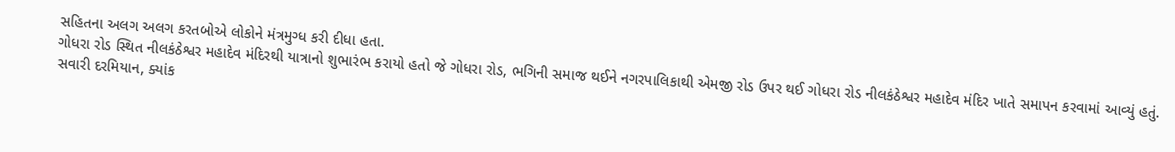સહિતના અલગ અલગ કરતબોએ લોકોને મંત્રમુગ્ધ કરી દીધા હતા.
ગોધરા રોડ સ્થિત નીલકંઠેશ્વર મહાદેવ મંદિરથી યાત્રાનો શુભારંભ કરાયો હતો જે ગોધરા રોડ, ભગિની સમાજ થઈને નગરપાલિકાથી એમજી રોડ ઉપર થઈ ગોધરા રોડ નીલકંઠેશ્વર મહાદેવ મંદિર ખાતે સમાપન કરવામાં આવ્યું હતું. સવારી દરમિયાન, ક્યાંક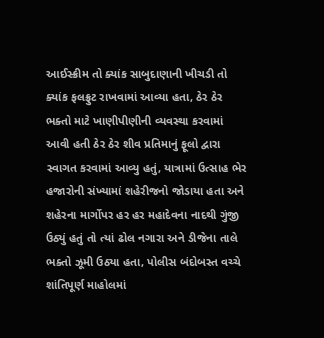આઈસ્ક્રીમ તો ક્યાંક સાબુદાણાની ખીચડી તો ક્યાંક ફલફ્રુટ રાખવામાં આવ્યા હતા, ઠેર ઠેર ભક્તો માટે ખાણીપીણીની વ્યવસ્થા કરવામાં આવી હતી ઠેર ઠેર શીવ પ્રતિમાનું ફૂલો દ્વારા સ્વાગત કરવામાં આવ્યુ હતું, યાત્રામાં ઉત્સાહ ભેર હજારોની સંખ્યામાં શહેરીજનો જોડાયા હતા અને શહેરના માર્ગોપર હર હર મહાદેવના નાદથી ગુંજી ઉઠ્યું હતું તો ત્યાં ઢોલ નગારા અને ડીજેના તાલે ભક્તો ઝૂમી ઉઠ્યા હતા, પોલીસ બંદોબસ્ત વચ્ચે શાંતિપૂર્ણ માહોલમાં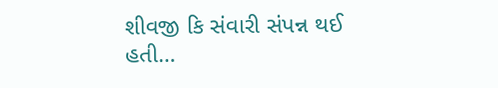શીવજી કિ સંવારી સંપન્ન થઈ હતી…